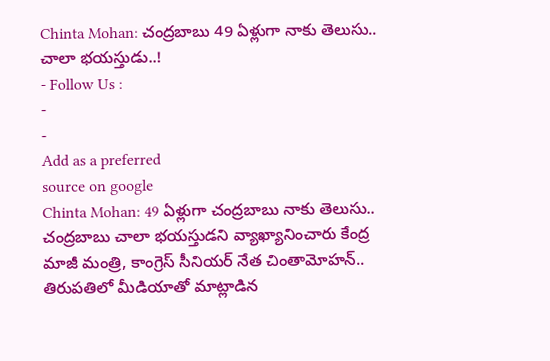Chinta Mohan: చంద్రబాబు 49 ఏళ్లుగా నాకు తెలుసు.. చాలా భయస్తుడు..!
- Follow Us :
-
-
Add as a preferred
source on google
Chinta Mohan: 49 ఏళ్లుగా చంద్రబాబు నాకు తెలుసు.. చంద్రబాబు చాలా భయస్తుడని వ్యాఖ్యానించారు కేంద్ర మాజీ మంత్రి, కాంగ్రెస్ సీనియర్ నేత చింతామోహన్.. తిరుపతిలో మీడియాతో మాట్లాడిన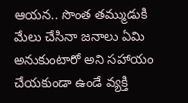ఆయన.. సొంత తమ్ముడుకి మేలు చేసినా జనాలు ఏమి అనుకుంటారో అని సహాయం చేయకుండా ఉండే వ్యక్తి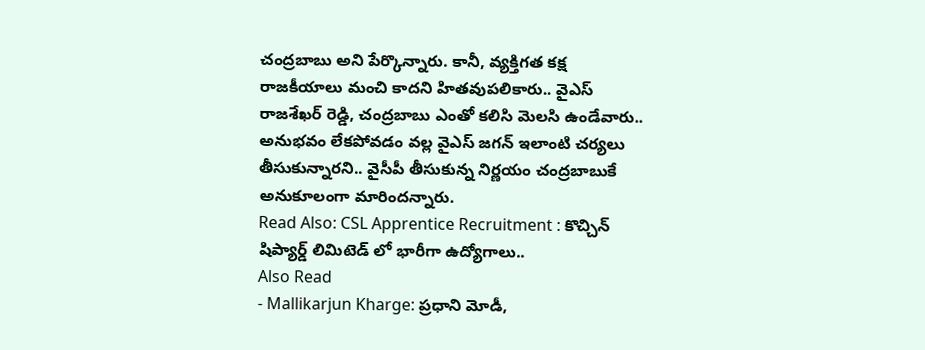చంద్రబాబు అని పేర్కొన్నారు. కానీ, వ్యక్తిగత కక్ష రాజకీయాలు మంచి కాదని హితవుపలికారు.. వైఎస్ రాజశేఖర్ రెడ్డి, చంద్రబాబు ఎంతో కలిసి మెలసి ఉండేవారు.. అనుభవం లేకపోవడం వల్ల వైఎస్ జగన్ ఇలాంటి చర్యలు తీసుకున్నారని.. వైసీపీ తీసుకున్న నిర్ణయం చంద్రబాబుకే అనుకూలంగా మారిందన్నారు.
Read Also: CSL Apprentice Recruitment : కొచ్చిన్ షిప్యార్డ్ లిమిటెడ్ లో భారీగా ఉద్యోగాలు..
Also Read
- Mallikarjun Kharge: ప్రధాని మోడీ,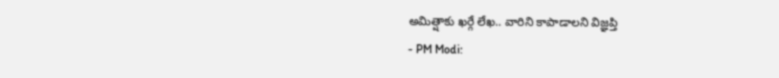అమిత్షాకు ఖర్గే లేఖ.. వారిని కాపాడాలని విజ్ఞప్తి
- PM Modi: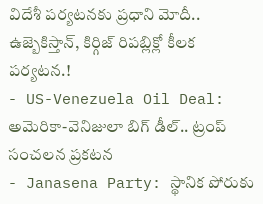విదేశీ పర్యటనకు ప్రధాని మోదీ.. ఉజ్బెకిస్తాన్, కిర్గిజ్ రిపబ్లిక్లో కీలక పర్యటన.!
- US-Venezuela Oil Deal: అమెరికా-వెనిజులా బిగ్ డీల్.. ట్రంప్ సంచలన ప్రకటన
- Janasena Party: స్థానిక పోరుకు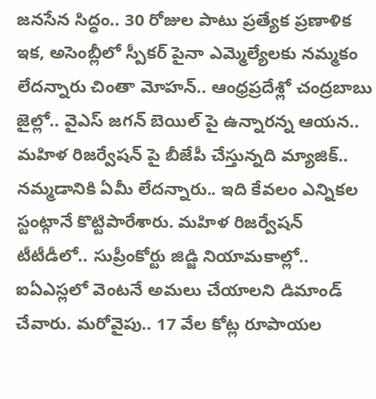జనసేన సిద్ధం.. 30 రోజుల పాటు ప్రత్యేక ప్రణాళిక
ఇక, అసెంబ్లీలో స్పీకర్ పైనా ఎమ్మెల్యేలకు నమ్మకం లేదన్నారు చింతా మోహన్.. ఆంధ్రప్రదేశ్లో చంద్రబాబు జైల్లో.. వైఎస్ జగన్ బెయిల్ పై ఉన్నారన్న ఆయన.. మహిళ రిజర్వేషన్ పై బీజేపీ చేస్తున్నది మ్యాజిక్.. నమ్మడానికి ఏమీ లేదన్నారు.. ఇది కేవలం ఎన్నికల స్టంట్గానే కొట్టిపారేశారు. మహిళ రిజర్వేషన్ టీటీడీలో.. సుప్రీంకోర్టు జిడ్జి నియామకాల్లో.. ఐఏఎస్లలో వెంటనే అమలు చేయాలని డిమాండ్ చేవారు. మరోవైపు.. 17 వేల కోట్ల రూపాయల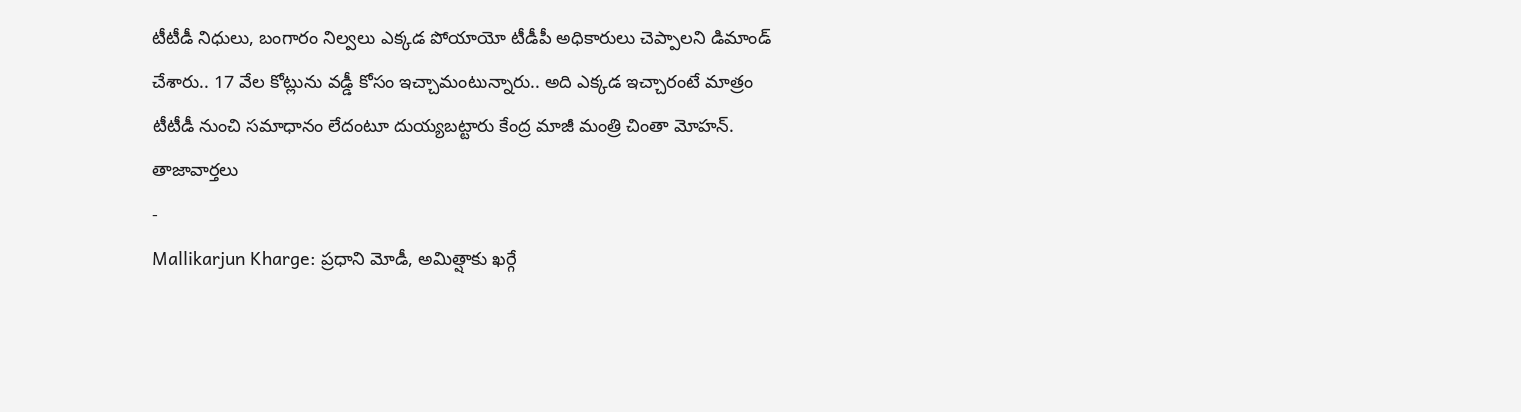టీటీడీ నిధులు, బంగారం నిల్వలు ఎక్కడ పోయాయో టీడీపీ అధికారులు చెప్పాలని డిమాండ్ చేశారు.. 17 వేల కోట్లును వడ్డీ కోసం ఇచ్చామంటున్నారు.. అది ఎక్కడ ఇచ్చారంటే మాత్రం టీటీడీ నుంచి సమాధానం లేదంటూ దుయ్యబట్టారు కేంద్ర మాజీ మంత్రి చింతా మోహన్.
తాజావార్తలు
-
Mallikarjun Kharge: ప్రధాని మోడీ, అమిత్షాకు ఖర్గే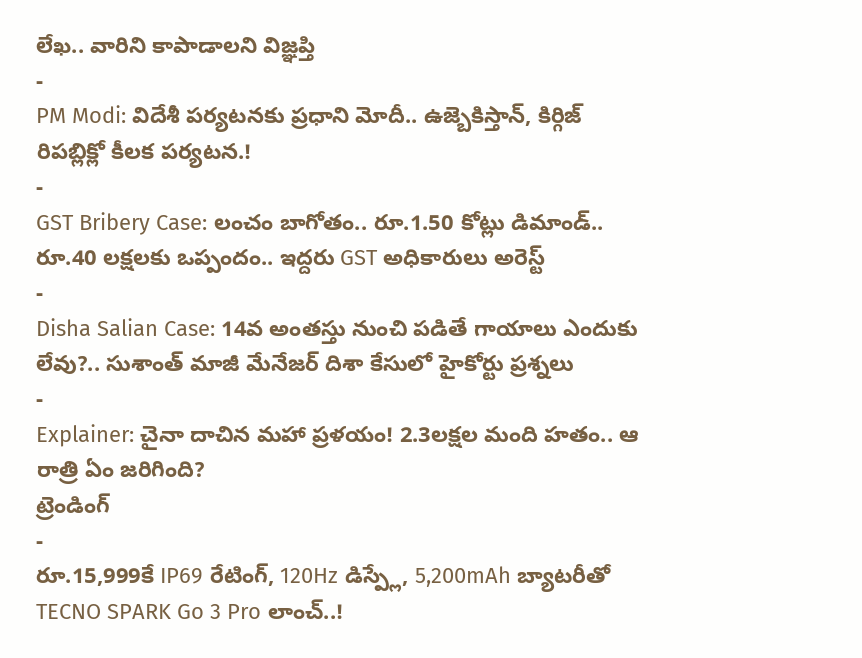లేఖ.. వారిని కాపాడాలని విజ్ఞప్తి
-
PM Modi: విదేశీ పర్యటనకు ప్రధాని మోదీ.. ఉజ్బెకిస్తాన్, కిర్గిజ్ రిపబ్లిక్లో కీలక పర్యటన.!
-
GST Bribery Case: లంచం బాగోతం.. రూ.1.50 కోట్లు డిమాండ్.. రూ.40 లక్షలకు ఒప్పందం.. ఇద్దరు GST అధికారులు అరెస్ట్
-
Disha Salian Case: 14వ అంతస్తు నుంచి పడితే గాయాలు ఎందుకు లేవు?.. సుశాంత్ మాజీ మేనేజర్ దిశా కేసులో హైకోర్టు ప్రశ్నలు
-
Explainer: చైనా దాచిన మహా ప్రళయం! 2.3లక్షల మంది హతం.. ఆ రాత్రి ఏం జరిగింది?
ట్రెండింగ్
-
రూ.15,999కే IP69 రేటింగ్, 120Hz డిస్ప్లే, 5,200mAh బ్యాటరీతో TECNO SPARK Go 3 Pro లాంచ్..!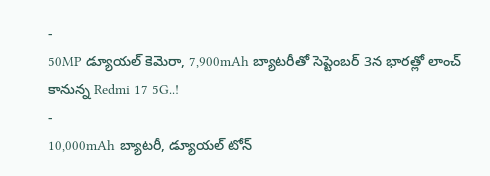-
50MP డ్యూయల్ కెమెరా, 7,900mAh బ్యాటరీతో సెప్టెంబర్ 3న భారత్లో లాంచ్ కానున్న Redmi 17 5G..!
-
10,000mAh బ్యాటరీ, డ్యూయల్ టోన్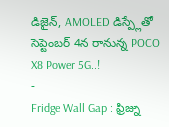డిజైన్, AMOLED డిస్ప్లేతో సెప్టెంబర్ 4న రానున్న POCO X8 Power 5G..!
-
Fridge Wall Gap : ఫ్రిజ్ను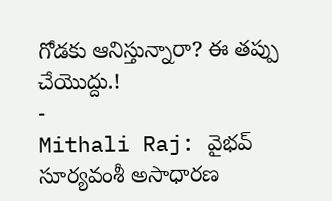గోడకు ఆనిస్తున్నారా? ఈ తప్పు చేయొద్దు.!
-
Mithali Raj: వైభవ్ సూర్యవంశీ అసాధారణ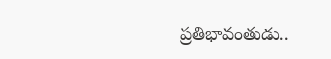ప్రతిభావంతుడు..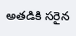అతడికి సరైన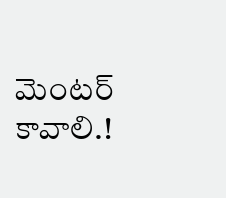మెంటర్ కావాలి.!